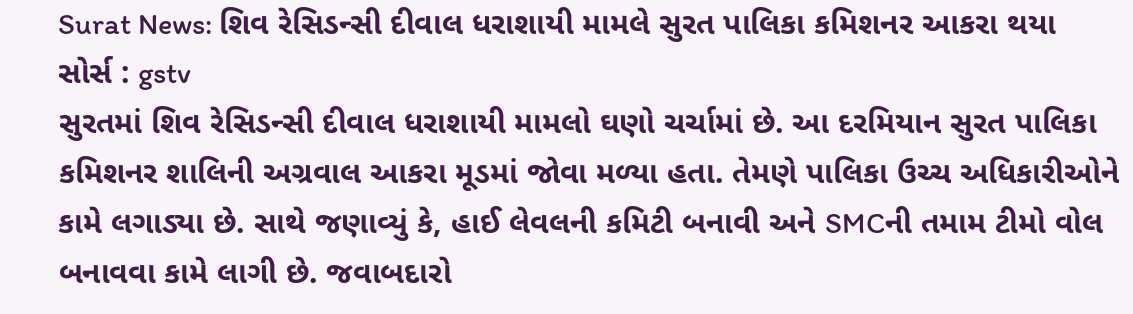Surat News: શિવ રેસિડન્સી દીવાલ ધરાશાયી મામલે સુરત પાલિકા કમિશનર આકરા થયા
સોર્સ : gstv
સુરતમાં શિવ રેસિડન્સી દીવાલ ધરાશાયી મામલો ઘણો ચર્ચામાં છે. આ દરમિયાન સુરત પાલિકા કમિશનર શાલિની અગ્રવાલ આકરા મૂડમાં જોવા મળ્યા હતા. તેમણે પાલિકા ઉચ્ચ અધિકારીઓને કામે લગાડ્યા છે. સાથે જણાવ્યું કે, હાઈ લેવલની કમિટી બનાવી અને SMCની તમામ ટીમો વોલ બનાવવા કામે લાગી છે. જવાબદારો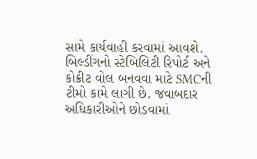સામે કાર્યવાહી કરવામાં આવશે. બિલ્ડીંગનો સ્ટેબિલિટી રિપોર્ટ અને કોક્રીટ વોલ બનવવા માટે SMCની ટીમો કામે લાગી છે. જવાબદાર અધિકારીઓને છોડવામાં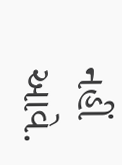નહીં આવે.